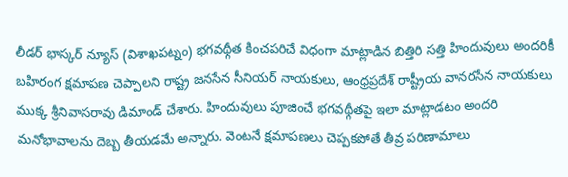లీడర్ భాస్కర్ న్యూస్ (విశాఖపట్నం) భగవథ్గీత కించపరిచే విధంగా మాట్లాడిన బిత్తిరి సత్తి హిందువులు అందరికీ బహిరంగ క్షమాపణ చెప్పాలని రాష్ట్ర జనసేన సీనియర్ నాయకులు, ఆంధ్రప్రదేశ్ రాష్ట్రీయ వానరసేన నాయకులు ముక్క శ్రీనివాసరావు డిమాండ్ చేశారు. హిందువులు పూజించే భగవథ్గీతపై ఇలా మాట్లాడటం అందరి మనోభావాలను దెబ్బ తీయడమే అన్నారు. వెంటనే క్షమాపణలు చెప్పకపోతే తీవ్ర పరిణామాలు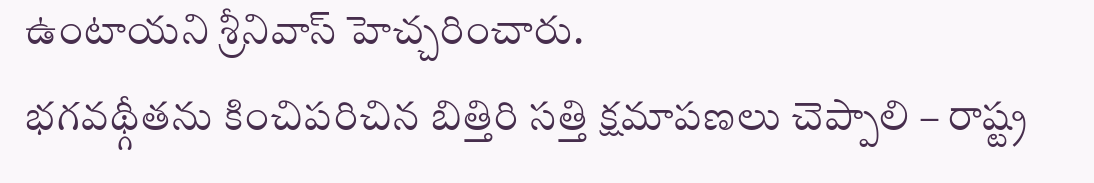ఉంటాయని శ్రీనివాస్ హెచ్చరించారు.
భగవథ్గీతను కించిపరిచిన బిత్తిరి సత్తి క్షమాపణలు చెప్పాలి – రాష్ట్ర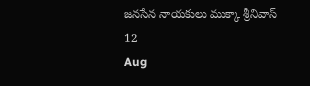జనసేన నాయకులు ముక్కా శ్రీనివాస్
12
Aug